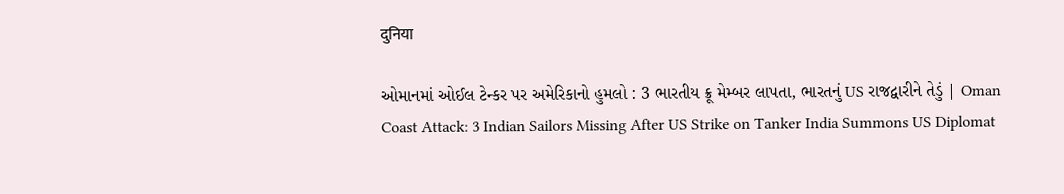दुनिया

ઓમાનમાં ઓઈલ ટેન્કર પર અમેરિકાનો હુમલો : 3 ભારતીય ક્રૂ મેમ્બર લાપતા, ભારતનું US રાજદ્વારીને તેડું | Oman Coast Attack: 3 Indian Sailors Missing After US Strike on Tanker India Summons US Diplomat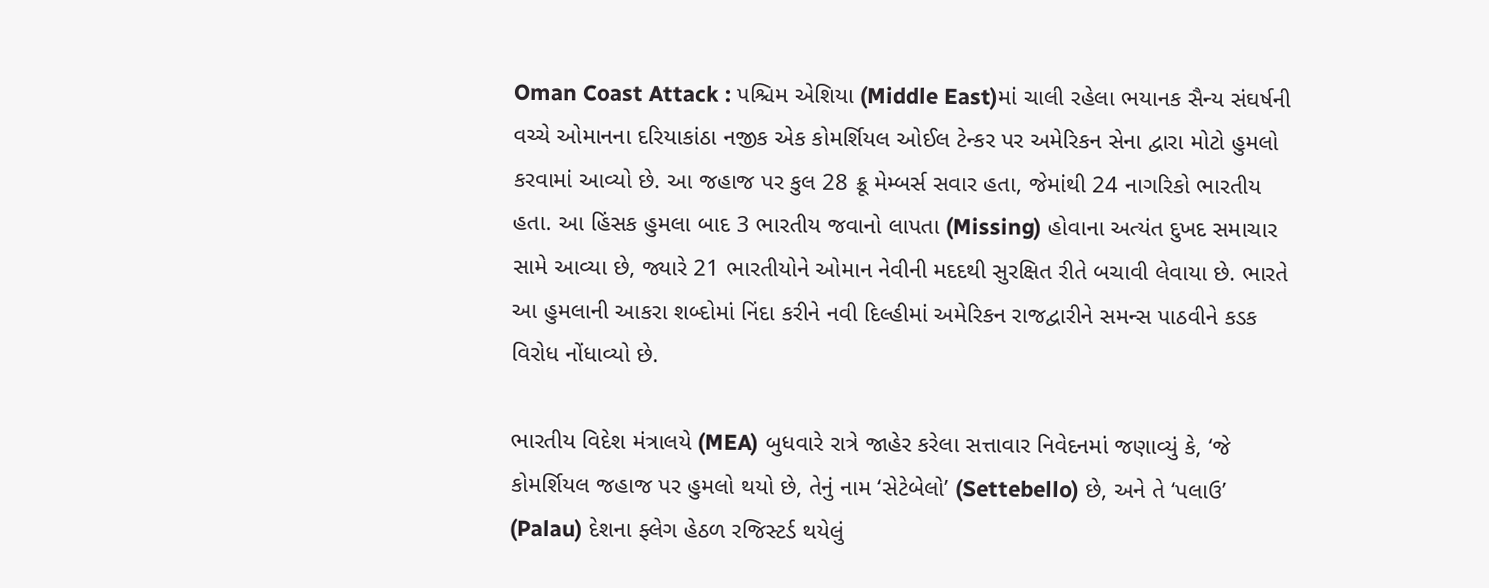Oman Coast Attack : પશ્ચિમ એશિયા (Middle East)માં ચાલી રહેલા ભયાનક સૈન્ય સંઘર્ષની વચ્ચે ઓમાનના દરિયાકાંઠા નજીક એક કોમર્શિયલ ઓઈલ ટેન્કર પર અમેરિકન સેના દ્વારા મોટો હુમલો કરવામાં આવ્યો છે. આ જહાજ પર કુલ 28 ક્રૂ મેમ્બર્સ સવાર હતા, જેમાંથી 24 નાગરિકો ભારતીય હતા. આ હિંસક હુમલા બાદ 3 ભારતીય જવાનો લાપતા (Missing) હોવાના અત્યંત દુખદ સમાચાર સામે આવ્યા છે, જ્યારે 21 ભારતીયોને ઓમાન નેવીની મદદથી સુરક્ષિત રીતે બચાવી લેવાયા છે. ભારતે આ હુમલાની આકરા શબ્દોમાં નિંદા કરીને નવી દિલ્હીમાં અમેરિકન રાજદ્વારીને સમન્સ પાઠવીને કડક વિરોધ નોંધાવ્યો છે.

ભારતીય વિદેશ મંત્રાલયે (MEA) બુધવારે રાત્રે જાહેર કરેલા સત્તાવાર નિવેદનમાં જણાવ્યું કે, ‘જે કોમર્શિયલ જહાજ પર હુમલો થયો છે, તેનું નામ ‘સેટેબેલો’ (Settebello) છે, અને તે ‘પલાઉ’ (Palau) દેશના ફ્લેગ હેઠળ રજિસ્ટર્ડ થયેલું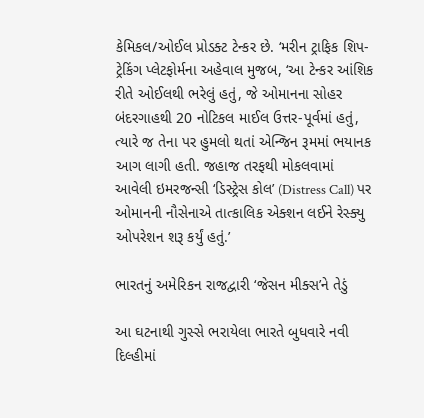કેમિકલ/ઓઈલ પ્રોડક્ટ ટેન્કર છે. ‘મરીન ટ્રાફિક શિપ-ટ્રેકિંગ પ્લેટફોર્મના અહેવાલ મુજબ, ‘આ ટેન્કર આંશિક રીતે ઓઈલથી ભરેલું હતું, જે ઓમાનના સોહર બંદરગાહથી 20 નોટિકલ માઈલ ઉત્તર-પૂર્વમાં હતું, ત્યારે જ તેના પર હુમલો થતાં એન્જિન રૂમમાં ભયાનક આગ લાગી હતી. જહાજ તરફથી મોકલવામાં આવેલી ઇમરજન્સી ‘ડિસ્ટ્રેસ કોલ’ (Distress Call) પર ઓમાનની નૌસેનાએ તાત્કાલિક એક્શન લઈને રેસ્ક્યુ ઓપરેશન શરૂ કર્યું હતું.’

ભારતનું અમેરિકન રાજદ્વારી ‘જેસન મીક્સ’ને તેડું

આ ઘટનાથી ગુસ્સે ભરાયેલા ભારતે બુધવારે નવી દિલ્હીમાં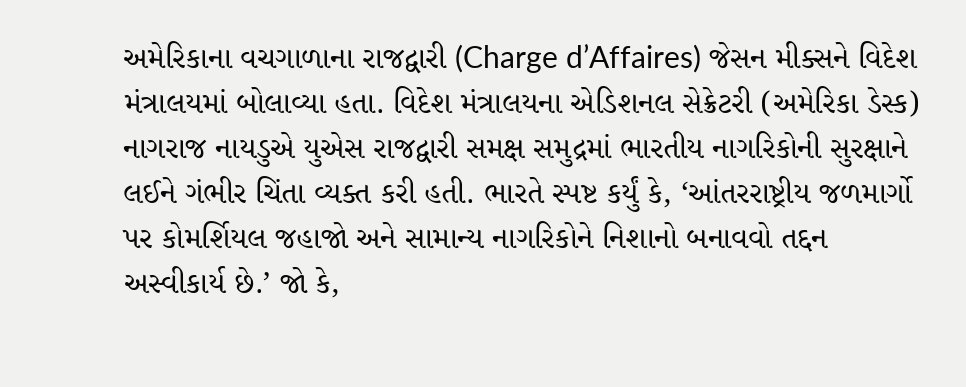અમેરિકાના વચગાળાના રાજદ્વારી (Charge d’Affaires) જેસન મીક્સને વિદેશ મંત્રાલયમાં બોલાવ્યા હતા. વિદેશ મંત્રાલયના એડિશનલ સેક્રેટરી (અમેરિકા ડેસ્ક) નાગરાજ નાયડુએ યુએસ રાજદ્વારી સમક્ષ સમુદ્રમાં ભારતીય નાગરિકોની સુરક્ષાને લઈને ગંભીર ચિંતા વ્યક્ત કરી હતી. ભારતે સ્પષ્ટ કર્યું કે, ‘આંતરરાષ્ટ્રીય જળમાર્ગો પર કોમર્શિયલ જહાજો અને સામાન્ય નાગરિકોને નિશાનો બનાવવો તદ્દન અસ્વીકાર્ય છે.’ જો કે,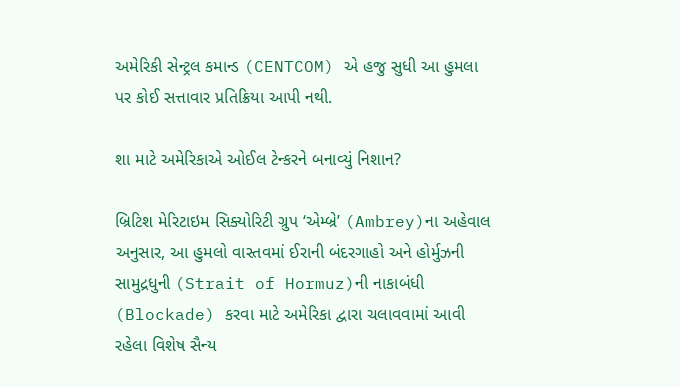અમેરિકી સેન્ટ્રલ કમાન્ડ (CENTCOM) એ હજુ સુધી આ હુમલા પર કોઈ સત્તાવાર પ્રતિક્રિયા આપી નથી.

શા માટે અમેરિકાએ ઓઈલ ટેન્કરને બનાવ્યું નિશાન?

બ્રિટિશ મેરિટાઇમ સિક્યોરિટી ગ્રુપ ‘એમ્બ્રે’ (Ambrey)ના અહેવાલ અનુસાર, આ હુમલો વાસ્તવમાં ઈરાની બંદરગાહો અને હોર્મુઝની સામુદ્રધુની (Strait of Hormuz)ની નાકાબંધી (Blockade) કરવા માટે અમેરિકા દ્વારા ચલાવવામાં આવી રહેલા વિશેષ સૈન્ય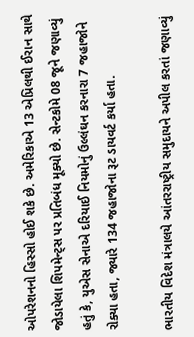ઓપરેશનનો હિસ્સો હોઈ શકે છે. અમેરિકાએ 13 એપ્રિલથી ઈરાન સાથે જોડાયેલા શિપમેન્ટ્સ પર પ્રતિબંધ મૂક્યો છે. સેન્ટકોમે 08 જૂને જણાવ્યું હતું કે, યુએસ સેનાએ દરિયાઈ નિયમોનું ઉલ્લંઘન કરનારા 7 જહાજોને રોક્યા હતા, જ્યારે 134 જહાજોના રૂટ ડાયવર્ટ કર્યા હતા.

ભારતીય વિદેશ મંત્રાલયે આંતરરાષ્ટ્રીય સમુદાયને અપીલ કરતાં જણાવ્યું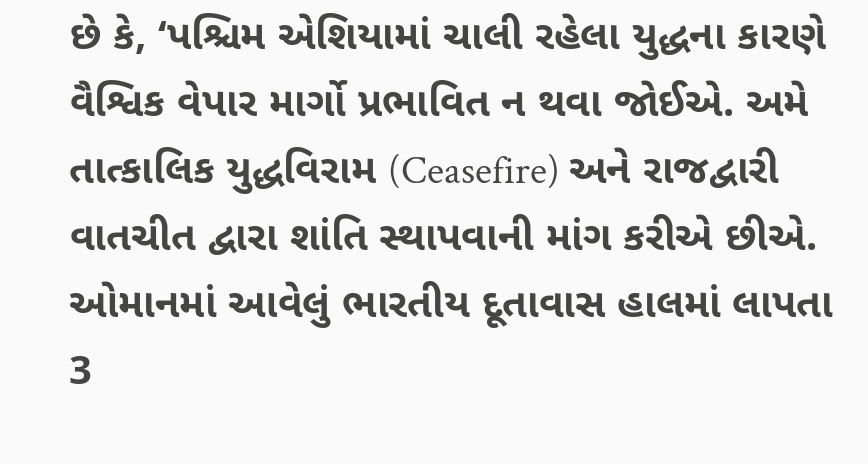છે કે, ‘પશ્ચિમ એશિયામાં ચાલી રહેલા યુદ્ધના કારણે વૈશ્વિક વેપાર માર્ગો પ્રભાવિત ન થવા જોઈએ. અમે તાત્કાલિક યુદ્ધવિરામ (Ceasefire) અને રાજદ્વારી વાતચીત દ્વારા શાંતિ સ્થાપવાની માંગ કરીએ છીએ. ઓમાનમાં આવેલું ભારતીય દૂતાવાસ હાલમાં લાપતા 3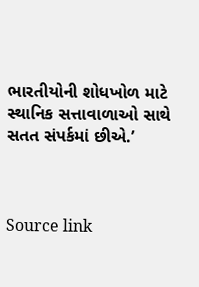ભારતીયોની શોધખોળ માટે સ્થાનિક સત્તાવાળાઓ સાથે સતત સંપર્કમાં છીએ.’



Source link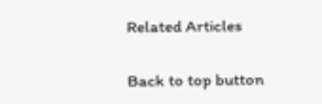Related Articles

Back to top button